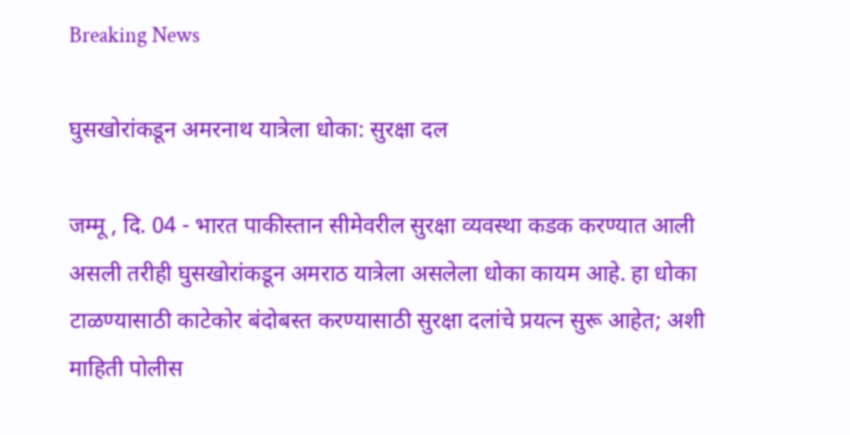Breaking News

घुसखोरांकडून अमरनाथ यात्रेला धोका: सुरक्षा दल

जम्मू , दि. 04 - भारत पाकीस्तान सीमेवरील सुरक्षा व्यवस्था कडक करण्यात आली असली तरीही घुसखोरांकडून अमराठ यात्रेला असलेला धोका कायम आहे. हा धोका टाळण्यासाठी काटेकोर बंदोबस्त करण्यासाठी सुरक्षा दलांचे प्रयत्न सुरू आहेत; अशी माहिती पोलीस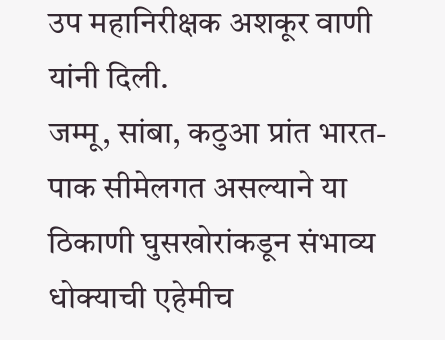उप महानिरीक्षक अशकूर वाणी यांनी दिली.
जम्मू, सांबा, कठुआ प्रांत भारत-पाक सीमेलगत असल्याने या ठिकाणी घुसखोरांकडून संभाव्य धोक्याची एहेमीच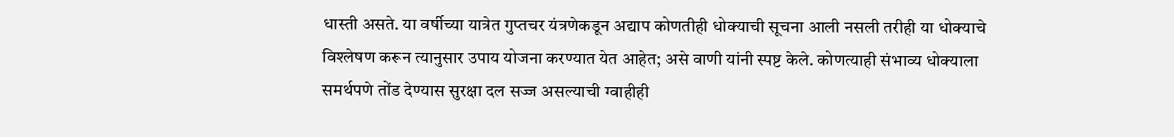धास्ती असते. या वर्षीच्या यात्रेत गुप्तचर यंत्रणेकडून अद्याप कोणतीही धोक्याची सूचना आली नसली तरीही या धोक्याचे विश्‍लेषण करून त्यानुसार उपाय योजना करण्यात येत आहेत; असे वाणी यांनी स्पष्ट केले. कोणत्याही संभाव्य धोक्याला समर्थपणे तोंड देण्यास सुरक्षा दल सज्ज असल्याची ग्वाहीही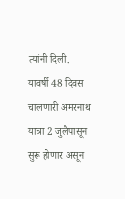त्यांनी दिली.
यावर्षी 48 दिवस चालणारी अमरनाथ यात्रा 2 जुलैपासून सुरू होणार असून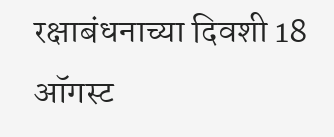रक्षाबंधनाच्या दिवशी 18 ऑगस्ट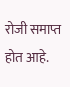रोजी समाप्त होत आहे.